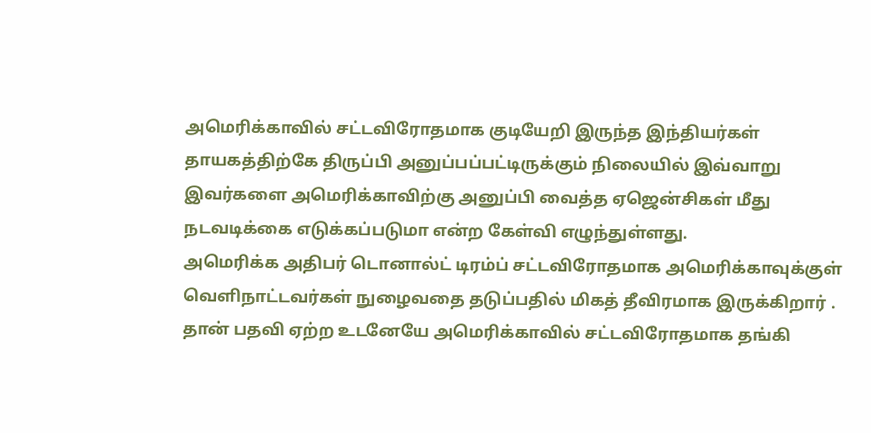அமெரிக்காவில் சட்டவிரோதமாக குடியேறி இருந்த இந்தியர்கள் தாயகத்திற்கே திருப்பி அனுப்பப்பட்டிருக்கும் நிலையில் இவ்வாறு இவர்களை அமெரிக்காவிற்கு அனுப்பி வைத்த ஏஜென்சிகள் மீது நடவடிக்கை எடுக்கப்படுமா என்ற கேள்வி எழுந்துள்ளது.
அமெரிக்க அதிபர் டொனால்ட் டிரம்ப் சட்டவிரோதமாக அமெரிக்காவுக்குள் வெளிநாட்டவர்கள் நுழைவதை தடுப்பதில் மிகத் தீவிரமாக இருக்கிறார் . தான் பதவி ஏற்ற உடனேயே அமெரிக்காவில் சட்டவிரோதமாக தங்கி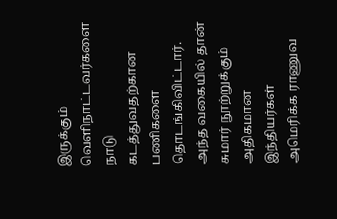இருக்கும் வெளிநாட்டவர்களை நாடு கடத்துவதற்கான பணிகளை தொடங்கிவிட்டார். அந்த வகையில் தான் சுமார் நூற்றுக்கும் அதிகமான இந்தியர்கள் அமெரிக்க ராணுவ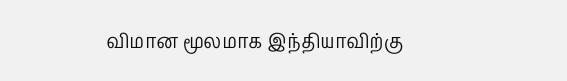விமான மூலமாக இந்தியாவிற்கு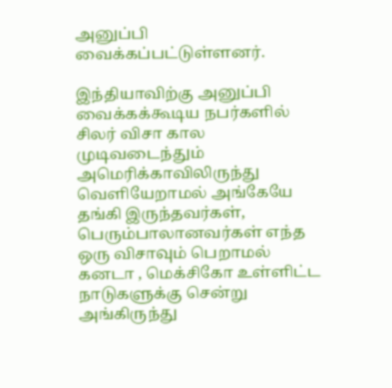அனுப்பி வைக்கப்பட்டுள்ளனர்.

இந்தியாவிற்கு அனுப்பி வைக்கக்கூடிய நபர்களில் சிலர் விசா கால முடிவடைந்தும் அமெரிக்காவிலிருந்து வெளியேறாமல் அங்கேயே தங்கி இருந்தவர்கள், பெரும்பாலானவர்கள் எந்த ஒரு விசாவும் பெறாமல் கனடா , மெக்சிகோ உள்ளிட்ட நாடுகளுக்கு சென்று அங்கிருந்து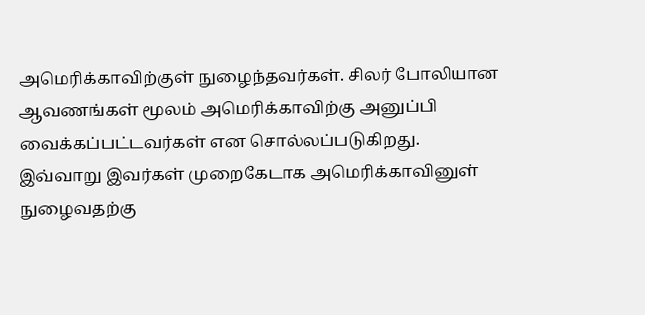அமெரிக்காவிற்குள் நுழைந்தவர்கள். சிலர் போலியான ஆவணங்கள் மூலம் அமெரிக்காவிற்கு அனுப்பி வைக்கப்பட்டவர்கள் என சொல்லப்படுகிறது.
இவ்வாறு இவர்கள் முறைகேடாக அமெரிக்காவினுள் நுழைவதற்கு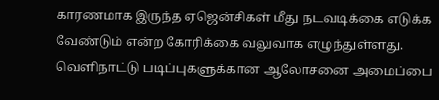காரணமாக இருந்த ஏஜென்சிகள் மீது நடவடிக்கை எடுக்க வேண்டும் என்ற கோரிக்கை வலுவாக எழுந்துள்ளது. வெளிநாட்டு படிப்புகளுக்கான ஆலோசனை அமைப்பை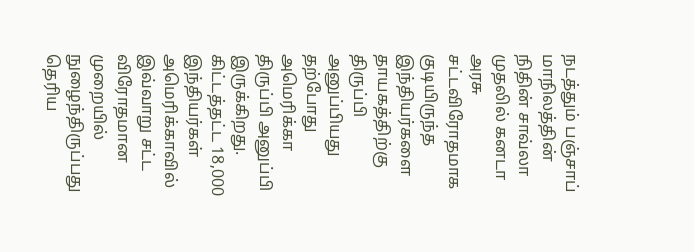நடத்தும் பஞ்சாப் மாநிலத்தின் நிதின் சாவ்லா முதலில் கனடா அரசு சட்டவிரோதமாக குடியிருந்த இந்தியர்களை தாயகத்திற்கு திருப்பி அனுப்பியது தற்போது அமெரிக்கா திருப்பி அனுப்பி இருக்கிறது. கிட்டத்தட்ட 18,000 இந்தியர்கள் அமெரிக்காவில் இவ்வாறு சட்ட விரோதமான முறையில் நுழைந்திருப்பது தெரிய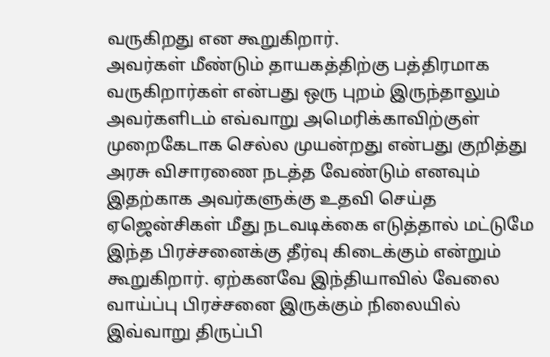வருகிறது என கூறுகிறார்.
அவர்கள் மீண்டும் தாயகத்திற்கு பத்திரமாக வருகிறார்கள் என்பது ஒரு புறம் இருந்தாலும் அவர்களிடம் எவ்வாறு அமெரிக்காவிற்குள் முறைகேடாக செல்ல முயன்றது என்பது குறித்து அரசு விசாரணை நடத்த வேண்டும் எனவும் இதற்காக அவர்களுக்கு உதவி செய்த ஏஜென்சிகள் மீது நடவடிக்கை எடுத்தால் மட்டுமே இந்த பிரச்சனைக்கு தீர்வு கிடைக்கும் என்றும் கூறுகிறார். ஏற்கனவே இந்தியாவில் வேலை வாய்ப்பு பிரச்சனை இருக்கும் நிலையில் இவ்வாறு திருப்பி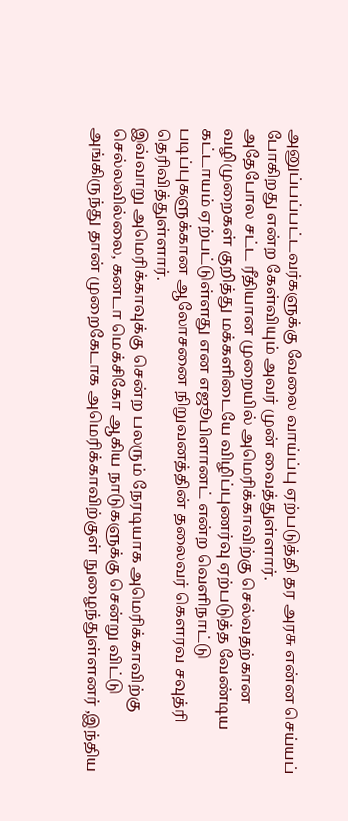அனுப்பப்பட்டவர்களுக்கு வேலை வாய்ப்பு ஏற்படுத்தி தர அரசு என்ன செய்யப் போகிறது என்ற கேள்வியும் அவர் முன் வைத்துள்ளார்.
அதேபோல சட்ட ரீதியான முறையில் அமெரிக்காவிற்கு செல்வதற்கான வழிமுறைகள் குறித்து மக்களிடையே விழிப்புணர்வு ஏற்படுத்த வேண்டிய கட்டாயம் ஏற்பட்டுள்ளது என எஜூபிளானட் என்ற வெளிநாட்டு படிப்புகளுக்கான ஆலோசனை நிறுவனத்தின் தலைவர் கௌரவ சவுத்ரி தெரிவித்துள்ளார்.
இவ்வாறு அமெரிக்காவுக்கு சென்ற பலரும் நேரடியாக அமெரிக்காவிற்கு செல்லவில்லை, கனடா மெக்சிகோ ஆகிய நாடுகளுக்கு சென்று விட்டு அங்கிருந்து தான் முறைகேடாக அமெரிக்காவிற்குள் நுழைந்துள்ளனர் ,இந்திய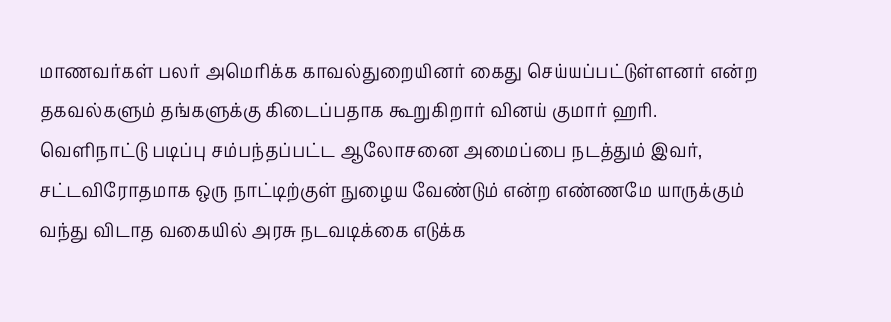மாணவர்கள் பலர் அமெரிக்க காவல்துறையினர் கைது செய்யப்பட்டுள்ளனர் என்ற தகவல்களும் தங்களுக்கு கிடைப்பதாக கூறுகிறார் வினய் குமார் ஹரி.
வெளிநாட்டு படிப்பு சம்பந்தப்பட்ட ஆலோசனை அமைப்பை நடத்தும் இவர், சட்டவிரோதமாக ஒரு நாட்டிற்குள் நுழைய வேண்டும் என்ற எண்ணமே யாருக்கும் வந்து விடாத வகையில் அரசு நடவடிக்கை எடுக்க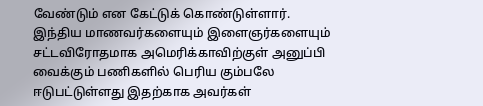வேண்டும் என கேட்டுக் கொண்டுள்ளார்.
இந்திய மாணவர்களையும் இளைஞர்களையும் சட்டவிரோதமாக அமெரிக்காவிற்குள் அனுப்பி வைக்கும் பணிகளில் பெரிய கும்பலே ஈடுபட்டுள்ளது இதற்காக அவர்கள்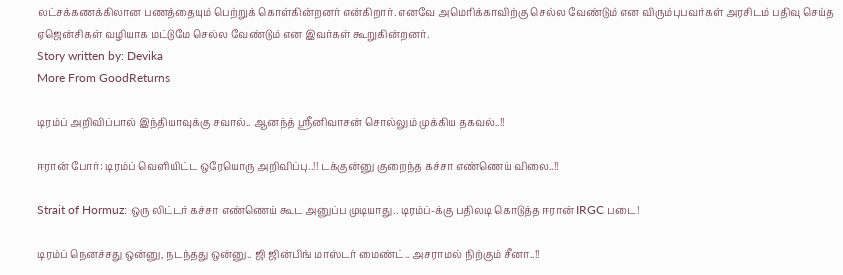லட்சக்கணக்கிலான பணத்தையும் பெற்றுக் கொள்கின்றனர் என்கிறார். எனவே அமெரிக்காவிற்கு செல்ல வேண்டும் என விரும்புபவர்கள் அரசிடம் பதிவு செய்த ஏஜென்சிகள் வழியாக மட்டுமே செல்ல வேண்டும் என இவர்கள் கூறுகின்றனர்.
Story written by: Devika
More From GoodReturns

டிரம்ப் அறிவிப்பால் இந்தியாவுக்கு சவால்.. ஆனந்த் ஸ்ரீனிவாசன் சொல்லும் முக்கிய தகவல்..!!

ஈரான் போர்: டிரம்ப் வெளியிட்ட ஒரேயொரு அறிவிப்பு..!! டக்குன்னு குறைந்த கச்சா எண்ணெய் விலை..!!

Strait of Hormuz: ஒரு லிட்டர் கச்சா எண்ணெய் கூட அனுப்ப முடியாது.. டிரம்ப்-க்கு பதிலடி கொடுத்த ஈரான் IRGC படை!

டிரம்ப் நெனச்சது ஒன்னு, நடந்தது ஒன்னு.. ஜி ஜின்பிங் மாஸ்டர் மைண்ட்.. அசராமல் நிற்கும் சீனா..!!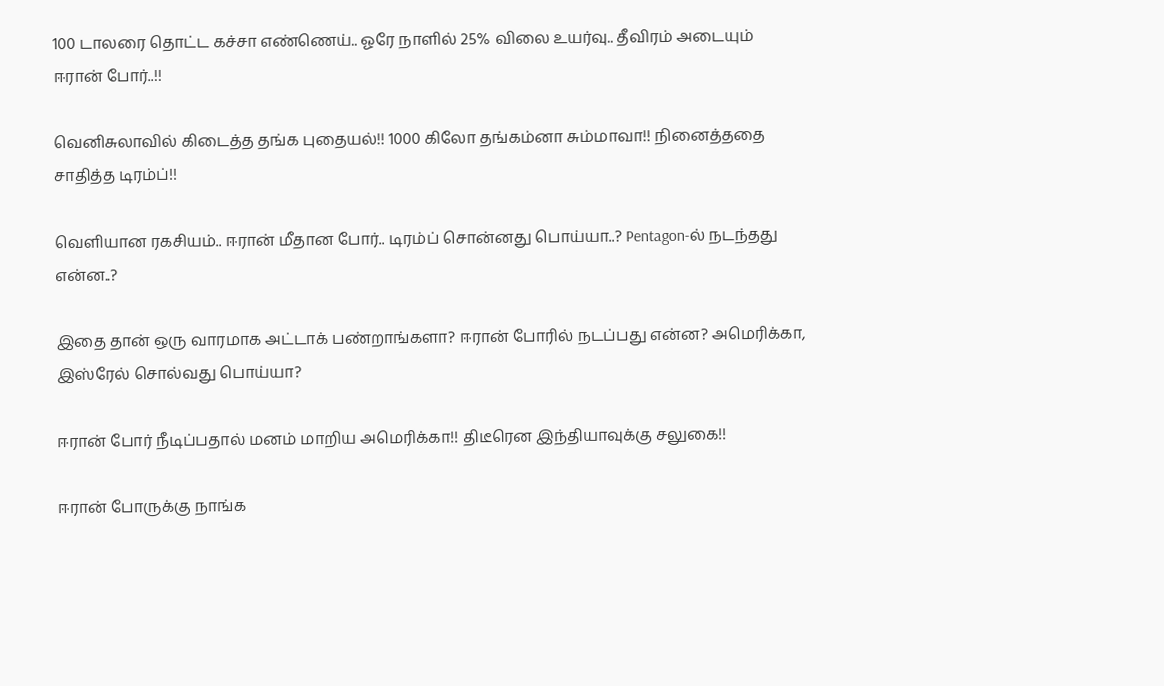100 டாலரை தொட்ட கச்சா எண்ணெய்.. ஓரே நாளில் 25% விலை உயர்வு.. தீவிரம் அடையும் ஈரான் போர்..!!

வெனிசுலாவில் கிடைத்த தங்க புதையல்!! 1000 கிலோ தங்கம்னா சும்மாவா!! நினைத்ததை சாதித்த டிரம்ப்!!

வெளியான ரகசியம்.. ஈரான் மீதான போர்.. டிரம்ப் சொன்னது பொய்யா..? Pentagon-ல் நடந்தது என்ன..?

இதை தான் ஒரு வாரமாக அட்டாக் பண்றாங்களா? ஈரான் போரில் நடப்பது என்ன? அமெரிக்கா, இஸ்ரேல் சொல்வது பொய்யா?

ஈரான் போர் நீடிப்பதால் மனம் மாறிய அமெரிக்கா!! திடீரென இந்தியாவுக்கு சலுகை!!

ஈரான் போருக்கு நாங்க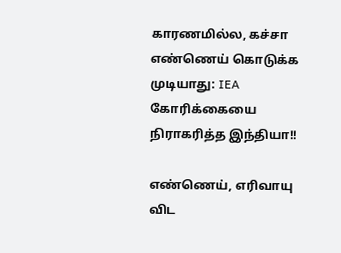காரணமில்ல, கச்சா எண்ணெய் கொடுக்க முடியாது: IEA கோரிக்கையை நிராகரித்த இந்தியா!!

எண்ணெய், எரிவாயு விட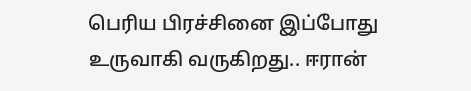பெரிய பிரச்சினை இப்போது உருவாகி வருகிறது.. ஈரான்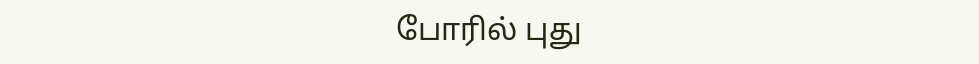போரில் புது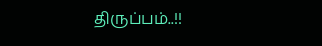திருப்பம்..!!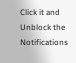Click it and Unblock the Notifications